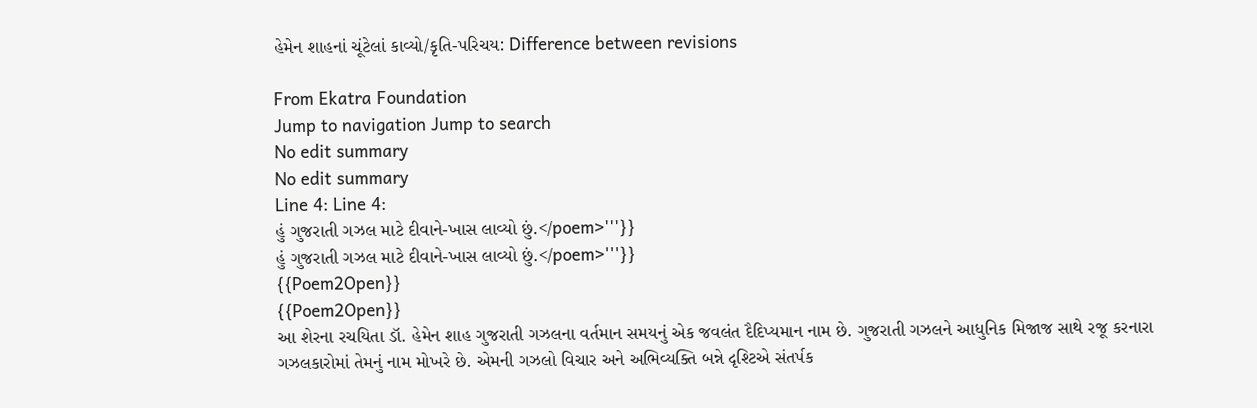હેમેન શાહનાં ચૂંટેલાં કાવ્યો/કૃતિ-પરિચય: Difference between revisions

From Ekatra Foundation
Jump to navigation Jump to search
No edit summary
No edit summary
Line 4: Line 4:
હું ગુજરાતી ગઝલ માટે દીવાને-ખાસ લાવ્યો છું.</poem>'''}}
હું ગુજરાતી ગઝલ માટે દીવાને-ખાસ લાવ્યો છું.</poem>'''}}
{{Poem2Open}}
{{Poem2Open}}
આ શેરના રચયિતા ડૉ. હેમેન શાહ ગુજરાતી ગઝલના વર્તમાન સમયનું એક જવલંત દૈદિપ્યમાન નામ છે. ગુજરાતી ગઝલને આધુનિક મિજાજ સાથે રજૂ કરનારા ગઝલકારોમાં તેમનું નામ મોખરે છે. એમની ગઝલો વિચાર અને અભિવ્યક્તિ બન્ને દૃશ્ટિએ સંતર્પક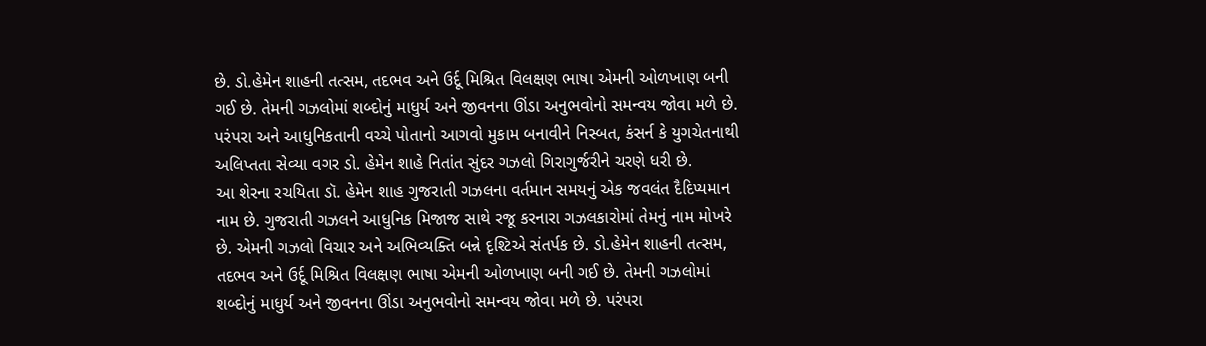છે. ડો.હેમેન શાહની તત્સમ, તદભવ અને ઉર્દૂ મિશ્રિત વિલક્ષણ ભાષા એમની ઓળખાણ બની ગઈ છે. તેમની ગઝલોમાં શબ્દોનું માધુર્ય અને જીવનના ઊંડા અનુભવોનો સમન્વય જોવા મળે છે. પરંપરા અને આધુનિકતાની વચ્ચે પોતાનો આગવો મુકામ બનાવીને નિસ્બત, કંસર્ન કે યુગચેતનાથી અલિપ્તતા સેવ્યા વગર ડો. હેમેન શાહે નિતાંત સુંદર ગઝલો ગિરાગુર્જરીને ચરણે ધરી છે.
આ શેરના રચયિતા ડૉ. હેમેન શાહ ગુજરાતી ગઝલના વર્તમાન સમયનું એક જવલંત દૈદિપ્યમાન નામ છે. ગુજરાતી ગઝલને આધુનિક મિજાજ સાથે રજૂ કરનારા ગઝલકારોમાં તેમનું નામ મોખરે છે. એમની ગઝલો વિચાર અને અભિવ્યક્તિ બન્ને દૃશ્ટિએ સંતર્પક છે. ડો.હેમેન શાહની તત્સમ, તદભવ અને ઉર્દૂ મિશ્રિત વિલક્ષણ ભાષા એમની ઓળખાણ બની ગઈ છે. તેમની ગઝલોમાં શબ્દોનું માધુર્ય અને જીવનના ઊંડા અનુભવોનો સમન્વય જોવા મળે છે. પરંપરા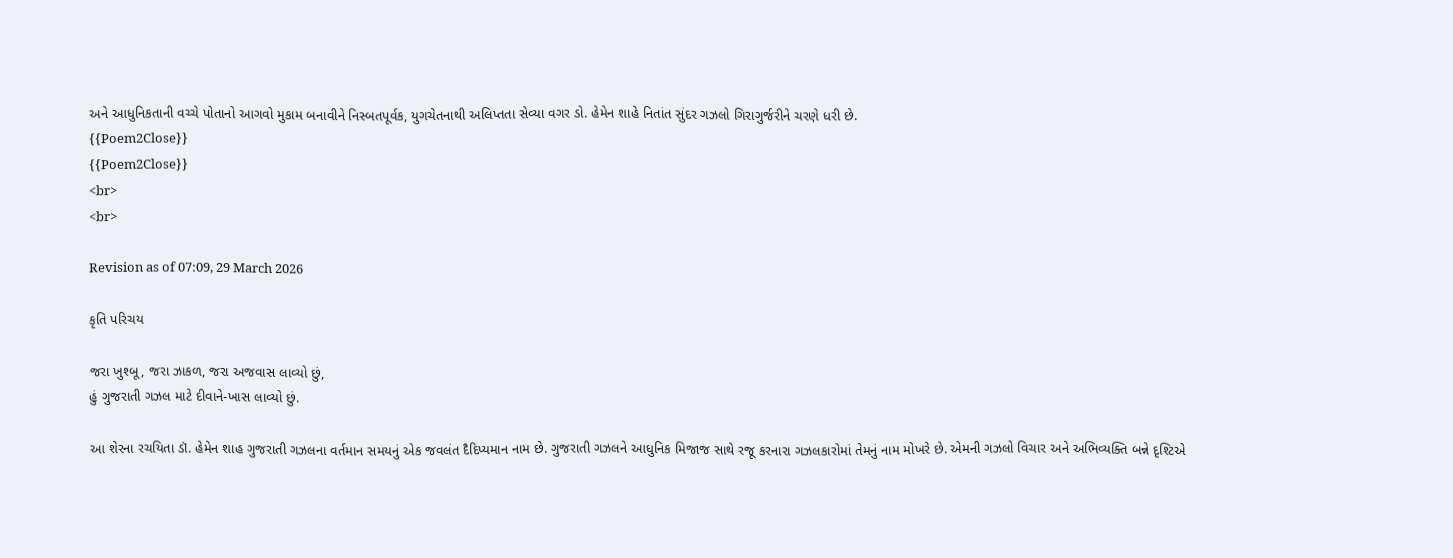અને આધુનિકતાની વચ્ચે પોતાનો આગવો મુકામ બનાવીને નિસ્બતપૂર્વક, યુગચેતનાથી અલિપ્તતા સેવ્યા વગર ડો. હેમેન શાહે નિતાંત સુંદર ગઝલો ગિરાગુર્જરીને ચરણે ધરી છે.
{{Poem2Close}}
{{Poem2Close}}
<br>
<br>

Revision as of 07:09, 29 March 2026

કૃતિ પરિચય

જરા ખુશ્બૂ, જરા ઝાકળ, જરા અજવાસ લાવ્યો છું,
હું ગુજરાતી ગઝલ માટે દીવાને-ખાસ લાવ્યો છું.

આ શેરના રચયિતા ડૉ. હેમેન શાહ ગુજરાતી ગઝલના વર્તમાન સમયનું એક જવલંત દૈદિપ્યમાન નામ છે. ગુજરાતી ગઝલને આધુનિક મિજાજ સાથે રજૂ કરનારા ગઝલકારોમાં તેમનું નામ મોખરે છે. એમની ગઝલો વિચાર અને અભિવ્યક્તિ બન્ને દૃશ્ટિએ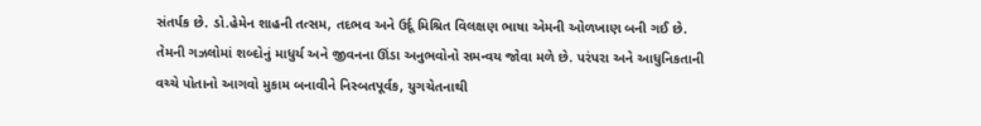સંતર્પક છે. ડો.હેમેન શાહની તત્સમ, તદભવ અને ઉર્દૂ મિશ્રિત વિલક્ષણ ભાષા એમની ઓળખાણ બની ગઈ છે. તેમની ગઝલોમાં શબ્દોનું માધુર્ય અને જીવનના ઊંડા અનુભવોનો સમન્વય જોવા મળે છે. પરંપરા અને આધુનિકતાની વચ્ચે પોતાનો આગવો મુકામ બનાવીને નિસ્બતપૂર્વક, યુગચેતનાથી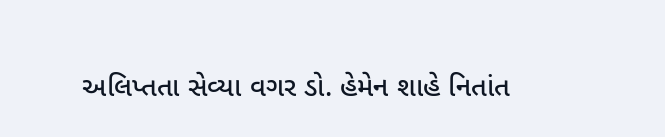અલિપ્તતા સેવ્યા વગર ડો. હેમેન શાહે નિતાંત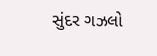સુંદર ગઝલો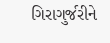ગિરાગુર્જરીને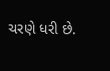ચરણે ધરી છે.